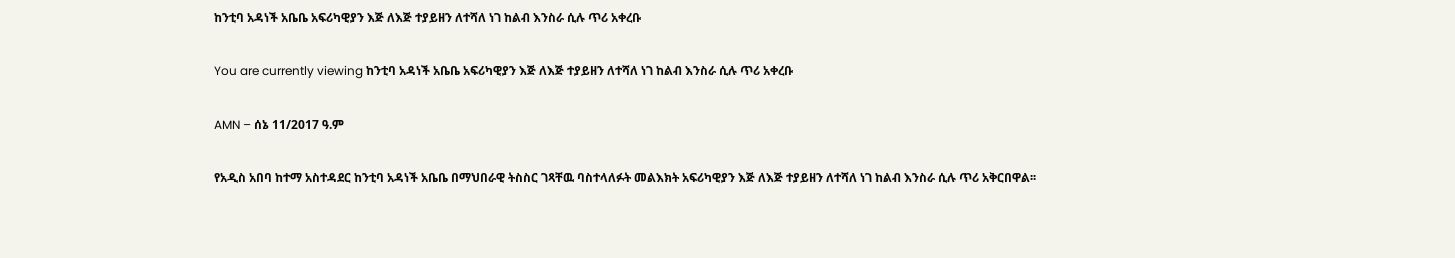ከንቲባ አዳነች አቤቤ አፍሪካዊያን እጅ ለእጅ ተያይዘን ለተሻለ ነገ ከልብ እንስራ ሲሉ ጥሪ አቀረቡ

You are currently viewing ከንቲባ አዳነች አቤቤ አፍሪካዊያን እጅ ለእጅ ተያይዘን ለተሻለ ነገ ከልብ እንስራ ሲሉ ጥሪ አቀረቡ

AMN – ሰኔ 11/2017 ዓ.ም

የአዲስ አበባ ከተማ አስተዳደር ከንቲባ አዳነች አቤቤ በማህበራዊ ትስስር ገጻቸዉ ባስተላለፉት መልእክት አፍሪካዊያን እጅ ለእጅ ተያይዘን ለተሻለ ነገ ከልብ እንስራ ሲሉ ጥሪ አቅርበዋል፡፡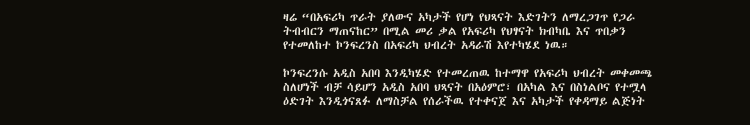ዛሬ “በአፍሪካ ጥራት ያለውና አካታች የሆነ የህጻናት እድገትን ለማረጋገጥ የጋራ ትብብርን ማጠናከር” በሚል መሪ ቃል የአፍሪካ የህፃናት ክብካቤ እና ጥበቃን የተመለከተ ኮንፍረንስ በአፍሪካ ህብረት አዳራሽ እየተካሄደ ነዉ።

ኮንፍረንሱ አዲስ አበባ እንዲካሄድ የተመረጠዉ ከተማዋ የአፍሪካ ህብረት መቀመጫ ስለሆነች ብቻ ሳይሆን አዲስ አበባ ህጻናት በአዕምሮ፣ በአካል እና በስነልቦና የተሟላ ዕድገት እንዲጎናጸፉ ለማስቻል የሰራችዉ የተቀናጀ እና አካታች የቀዳማይ ልጅነት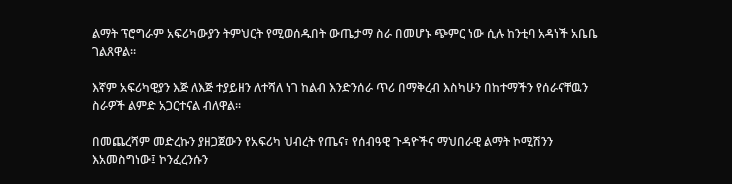ልማት ፕሮግራም አፍሪካውያን ትምህርት የሚወሰዱበት ውጤታማ ስራ በመሆኑ ጭምር ነው ሲሉ ከንቲባ አዳነች አቤቤ ገልጸዋል።

እኛም አፍሪካዊያን እጅ ለእጅ ተያይዘን ለተሻለ ነገ ከልብ እንድንሰራ ጥሪ በማቅረብ እስካሁን በከተማችን የሰራናቸዉን ስራዎች ልምድ አጋርተናል ብለዋል።

በመጨረሻም መድረኩን ያዘጋጀውን የአፍሪካ ህብረት የጤና፣ የሰብዓዊ ጉዳዮችና ማህበራዊ ልማት ኮሚሽንን እአመስግነው፤ ኮንፈረንሱን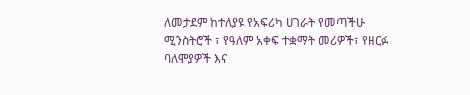ለመታደም ከተለያዩ የአፍሪካ ሀገራት የመጣችሁ ሚንስትሮች ፣ የዓለም አቀፍ ተቋማት መሪዎች፣ የዘርፉ ባለሞያዎች እና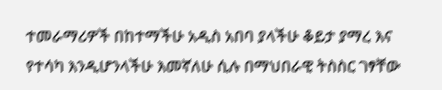ተመራማሪዎች በከተማችሁ አዲስ አበባ ያላችሁ ቆይታ ያማረ እና የተሳካ እንዲሆንላችሁ እመኛለሁ ሲሉ በማህበራዊ ትስስር ገፃቸው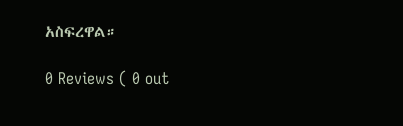አስፍረዋል።

0 Reviews ( 0 out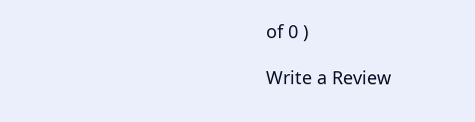of 0 )

Write a Review